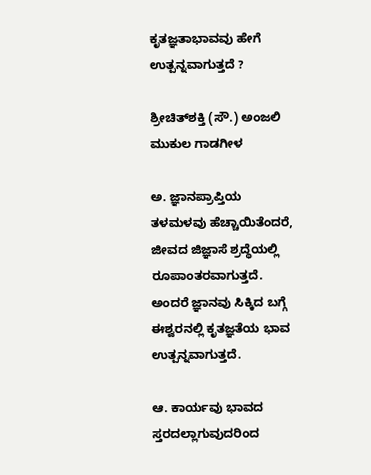ಕೃತಜ್ಞತಾಭಾವವು ಹೇಗೆ ಉತ್ಪನ್ನವಾಗುತ್ತದೆ ?

ಶ್ರೀಚಿತ್‌ಶಕ್ತಿ (ಸೌ.) ಅಂಜಲಿ ಮುಕುಲ ಗಾಡಗೀಳ

ಅ. ಜ್ಞಾನಪ್ರಾಪ್ತಿಯ ತಳಮಳವು ಹೆಚ್ಚಾಯಿತೆಂದರೆ, ಜೀವದ ಜಿಜ್ಞಾಸೆ ಶ್ರದ್ಧೆಯಲ್ಲಿ ರೂಪಾಂತರವಾಗುತ್ತದೆ. ಅಂದರೆ ಜ್ಞಾನವು ಸಿಕ್ಕಿದ ಬಗ್ಗೆ ಈಶ್ವರನಲ್ಲಿ ಕೃತಜ್ಞತೆಯ ಭಾವ ಉತ್ಪನ್ನವಾಗುತ್ತದೆ.

ಆ. ಕಾರ್ಯವು ಭಾವದ ಸ್ತರದಲ್ಲಾಗುವುದರಿಂದ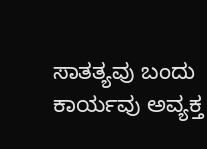ಸಾತತ್ಯವು ಬಂದು ಕಾರ್ಯವು ಅವ್ಯಕ್ತ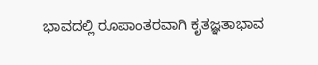ಭಾವದಲ್ಲಿ ರೂಪಾಂತರವಾಗಿ ಕೃತಜ್ಞತಾಭಾವ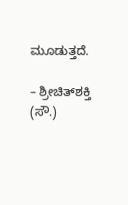ಮೂಡುತ್ತದೆ.

– ಶ್ರೀಚಿತ್‌ಶಕ್ತಿ (ಸೌ.)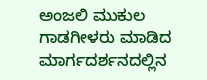ಅಂಜಲಿ ಮುಕುಲ ಗಾಡಗೀಳರು ಮಾಡಿದ ಮಾರ್ಗದರ್ಶನದಲ್ಲಿನ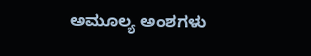ಅಮೂಲ್ಯ ಅಂಶಗಳು